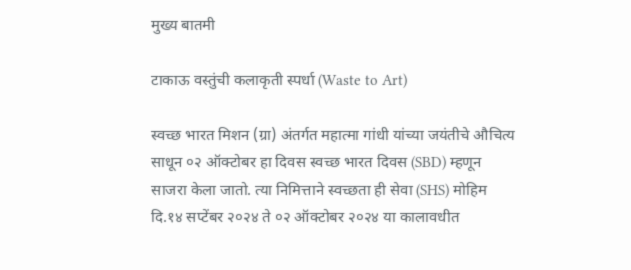मुख्य बातमी

टाकाऊ वस्तुंची कलाकृती स्पर्धा (Waste to Art)

स्वच्छ भारत मिशन (ग्रा) अंतर्गत महात्मा गांधी यांच्या जयंतीचे औचित्य साधून ०२ ऑक्टोबर हा दिवस स्वच्छ भारत दिवस (SBD) म्हणून साजरा केला जातो. त्या निमित्ताने स्वच्छता ही सेवा (SHS) मोहिम दि.१४ सप्टेंबर २०२४ ते ०२ ऑक्टोबर २०२४ या कालावधीत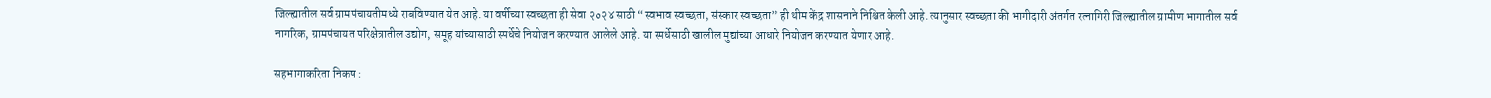जिल्ह्यातील सर्व ग्रामपंचायतीमध्ये राबविण्यात येत आहे. या वर्षीच्या स्वच्छता ही सेवा २०२४ साठी “स्वभाव स्वच्छता, संस्कार स्वच्छता” ही थीम केंद्र शासनाने निश्चित केली आहे. त्यानुसार स्वच्छता की भागीदारी अंतर्गत रत्नागिरी जिल्ह्यातील ग्रामीण भागातील सर्व नागरिक, ग्रामपंचायत परिक्षेत्रातील उद्योग, समूह यांच्यासाठी स्पर्धेचे नियोजन करण्यात आलेले आहे. या स्पर्धेसाठी खालील मुद्यांच्या आधारे नियोजन करण्यात येणार आहे.

सहभागाकरिता निकष :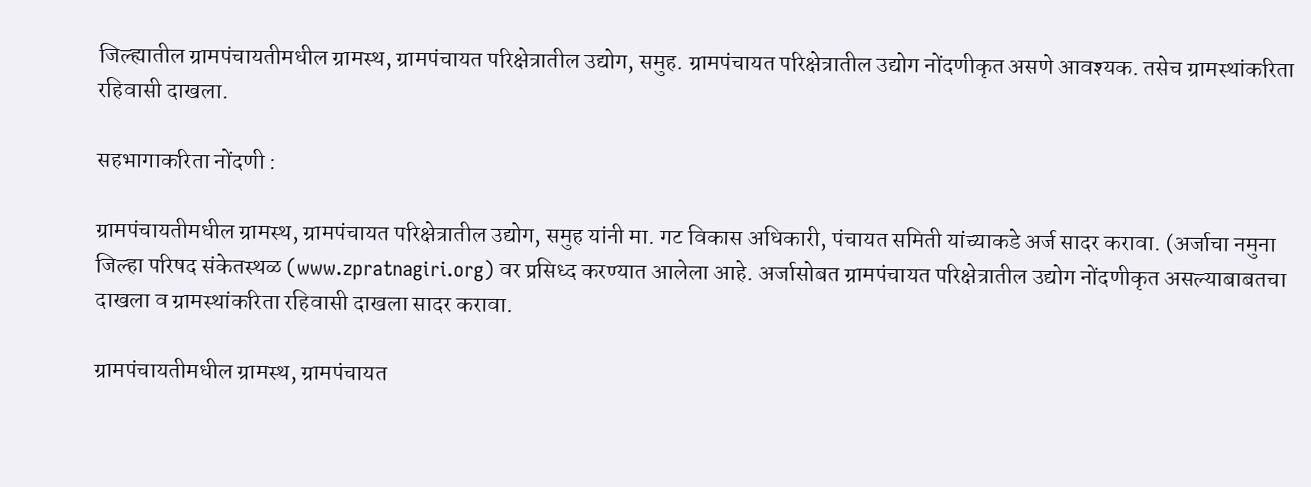जिल्ह्यातील ग्रामपंचायतीमधील ग्रामस्थ, ग्रामपंचायत परिक्षेत्रातील उद्योग, समुह. ग्रामपंचायत परिक्षेत्रातील उद्योग नोंदणीकृत असणे आवश्यक. तसेच ग्रामस्थांकरिता रहिवासी दाखला.

सहभागाकरिता नोंदणी :

ग्रामपंचायतीमधील ग्रामस्थ, ग्रामपंचायत परिक्षेत्रातील उद्योग, समुह यांनी मा. गट विकास अधिकारी, पंचायत समिती यांच्याकडे अर्ज सादर करावा. (अर्जाचा नमुना जिल्हा परिषद संकेतस्थळ (www.zpratnagiri.org) वर प्रसिध्द करण्यात आलेला आहे. अर्जासोबत ग्रामपंचायत परिक्षेत्रातील उद्योग नोंदणीकृत असल्याबाबतचा दाखला व ग्रामस्थांकरिता रहिवासी दाखला सादर करावा.

ग्रामपंचायतीमधील ग्रामस्थ, ग्रामपंचायत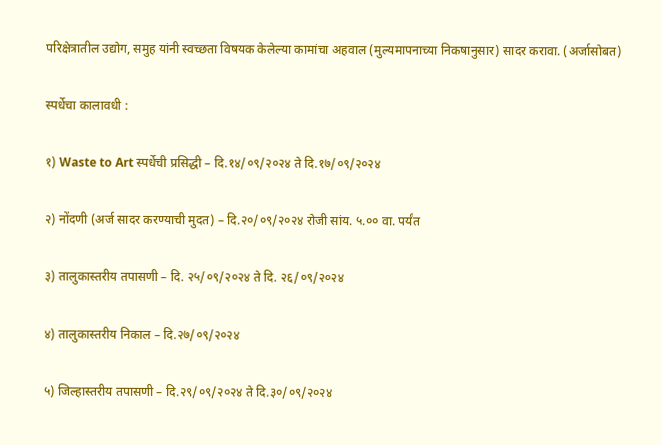परिक्षेत्रातील उद्योग, समुह यांनी स्वच्छता विषयक केलेल्या कामांचा अहवाल (मुल्यमापनाच्या निकषानुसार) सादर करावा. (अर्जासोबत)

स्पर्धेचा कालावधी :

१) Waste to Art स्पर्धेची प्रसिद्धी – दि.१४/०९/२०२४ ते दि.१७/०९/२०२४

२) नोंदणी (अर्ज सादर करण्याची मुदत) – दि.२०/०९/२०२४ रोजी सांय. ५.०० वा. पर्यंत

३) तालुकास्तरीय तपासणी – दि. २५/०९/२०२४ ते दि. २६/०९/२०२४

४) तालुकास्तरीय निकाल – दि.२७/०९/२०२४

५) जिल्हास्तरीय तपासणी – दि.२९/०९/२०२४ ते दि.३०/०९/२०२४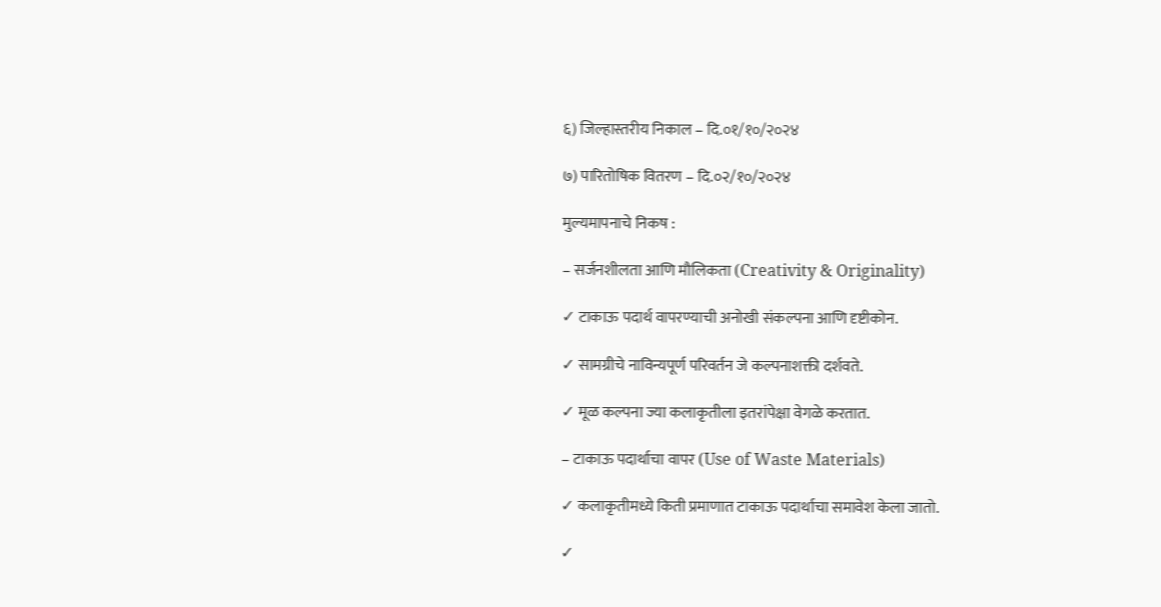६) जिल्हास्तरीय निकाल – दि.०१/१०/२०२४

७) पारितोषिक वितरण – दि.०२/१०/२०२४

मुल्यमापनाचे निकष :

– सर्जनशीलता आणि मौलिकता (Creativity & Originality)

✓ टाकाऊ पदार्थ वापरण्याची अनोखी संकल्पना आणि दृष्टीकोन.

✓ सामग्रीचे नाविन्यपूर्ण परिवर्तन जे कल्पनाशक्ती दर्शवते.

✓ मूळ कल्पना ज्या कलाकृतीला इतरांपेक्षा वेगळे करतात.

– टाकाऊ पदार्थाचा वापर (Use of Waste Materials)

✓ कलाकृतीमध्ये किती प्रमाणात टाकाऊ पदार्थाचा समावेश केला जातो.

✓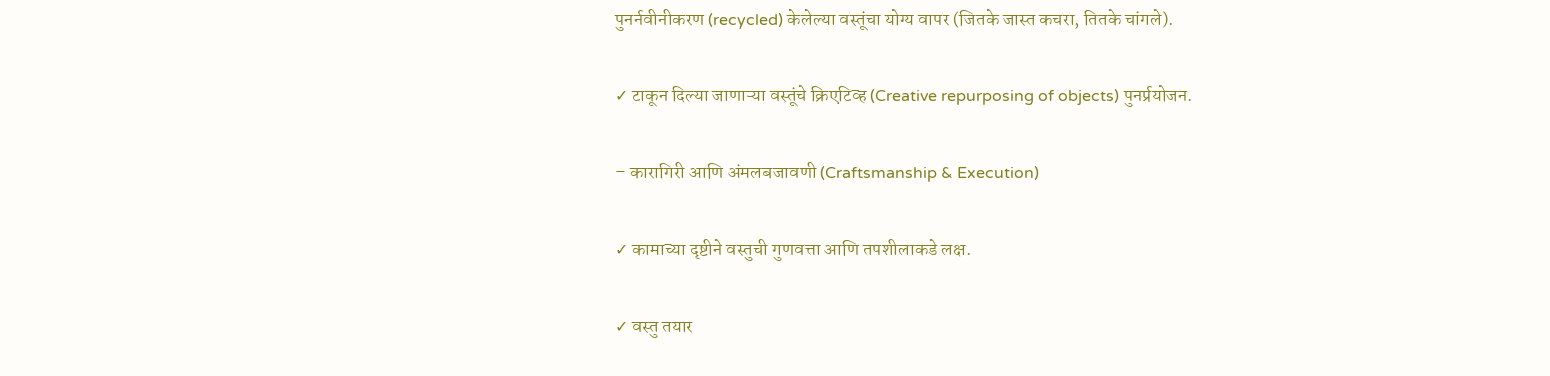पुनर्नवीनीकरण (recycled) केलेल्या वस्तूंचा योग्य वापर (जितके जास्त कचरा, तितके चांगले).

✓ टाकून दिल्या जाणाऱ्या वस्तूंचे क्रिएटिव्ह (Creative repurposing of objects) पुनर्प्रयोजन.

– कारागिरी आणि अंमलबजावणी (Craftsmanship & Execution)

✓ कामाच्या दृष्टीने वस्तुची गुणवत्ता आणि तपशीलाकडे लक्ष.

✓ वस्तु तयार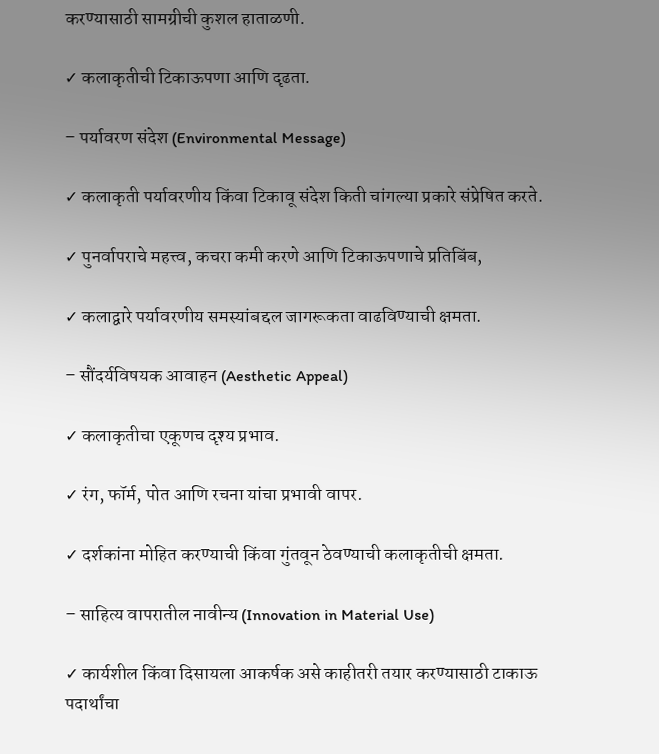करण्यासाठी सामग्रीची कुशल हाताळणी.

✓ कलाकृतीची टिकाऊपणा आणि दृढता.

– पर्यावरण संदेश (Environmental Message)

✓ कलाकृती पर्यावरणीय किंवा टिकावू संदेश किती चांगल्या प्रकारे संप्रेषित करते.

✓ पुनर्वापराचे महत्त्व, कचरा कमी करणे आणि टिकाऊपणाचे प्रतिबिंब,

✓ कलाद्वारे पर्यावरणीय समस्यांबद्दल जागरूकता वाढविण्याची क्षमता.

– सौंदर्यविषयक आवाहन (Aesthetic Appeal)

✓ कलाकृतीचा एकूणच दृश्य प्रभाव.

✓ रंग, फॉर्म, पोत आणि रचना यांचा प्रभावी वापर.

✓ दर्शकांना मोहित करण्याची किंवा गुंतवून ठेवण्याची कलाकृतीची क्षमता.

– साहित्य वापरातील नावीन्य (Innovation in Material Use)

✓ कार्यशील किंवा दिसायला आकर्षक असे काहीतरी तयार करण्यासाठी टाकाऊ पदार्थांचा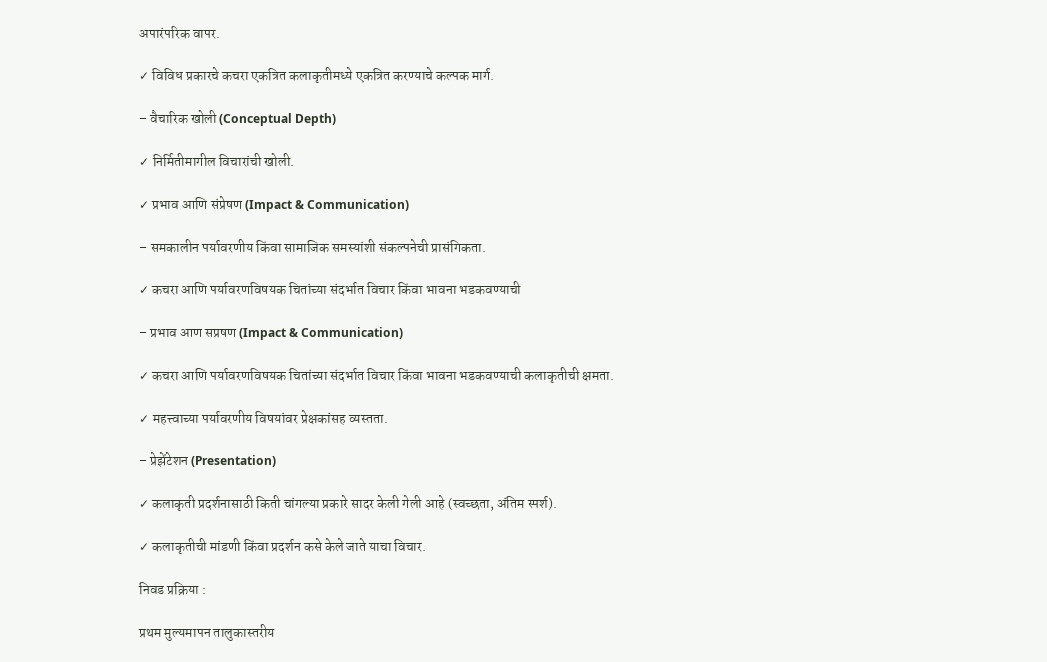अपारंपरिक वापर.

✓ विविध प्रकारचे कचरा एकत्रित कलाकृतीमध्ये एकत्रित करण्याचे कल्पक मार्ग.

– वैचारिक खोली (Conceptual Depth)

✓ निर्मितीमागील विचारांची खोली.

✓ प्रभाव आणि संप्रेषण (Impact & Communication)

– समकालीन पर्यावरणीय किंवा सामाजिक समस्यांशी संकल्पनेची प्रासंगिकता.

✓ कचरा आणि पर्यावरणविषयक चितांच्या संदर्भात विचार किंवा भावना भडकवण्याची

– प्रभाव आण सप्रषण (Impact & Communication)

✓ कचरा आणि पर्यावरणविषयक चितांच्या संदर्भात विचार किंवा भावना भडकवण्याची कलाकृतीची क्षमता.

✓ महत्त्वाच्या पर्यावरणीय विषयांवर प्रेक्षकांसह व्यस्तता.

– प्रेझेंटेशन (Presentation)

✓ कलाकृती प्रदर्शनासाठी किती चांगल्या प्रकारे सादर केली गेली आहे (स्वच्छता, अंतिम स्पर्श).

✓ कलाकृतीची मांडणी किंवा प्रदर्शन कसे केले जाते याचा विचार.

निवड प्रक्रिया :

प्रथम मुल्यमापन तालुकास्तरीय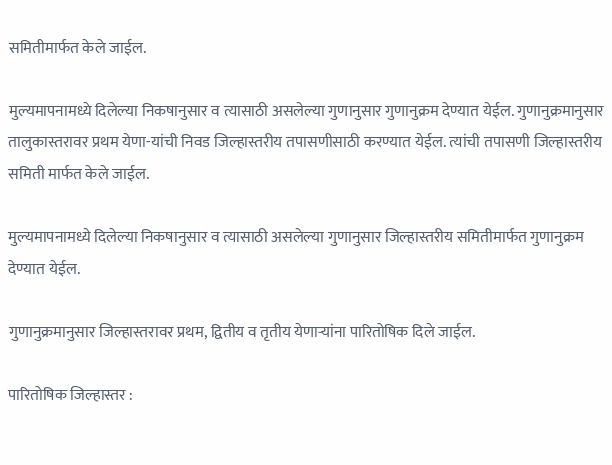समितीमार्फत केले जाईल.

मुल्यमापनामध्ये दिलेल्या निकषानुसार व त्यासाठी असलेल्या गुणानुसार गुणानुक्रम देण्यात येईल. गुणानुक्रमानुसार तालुकास्तरावर प्रथम येणा-यांची निवड जिल्हास्तरीय तपासणीसाठी करण्यात येईल. त्यांची तपासणी जिल्हास्तरीय समिती मार्फत केले जाईल.

मुल्यमापनामध्ये दिलेल्या निकषानुसार व त्यासाठी असलेल्या गुणानुसार जिल्हास्तरीय समितीमार्फत गुणानुक्रम देण्यात येईल.

गुणानुक्रमानुसार जिल्हास्तरावर प्रथम, द्वितीय व तृतीय येणाऱ्यांना पारितोषिक दिले जाईल.

पारितोषिक जिल्हास्तर :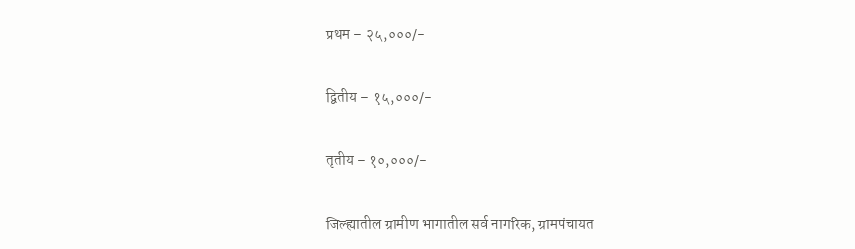प्रथम – २५,०००/-

द्वितीय – १५,०००/-

तृतीय – १०,०००/-

जिल्ह्यातील ग्रामीण भागातील सर्व नागरिक, ग्रामपंचायत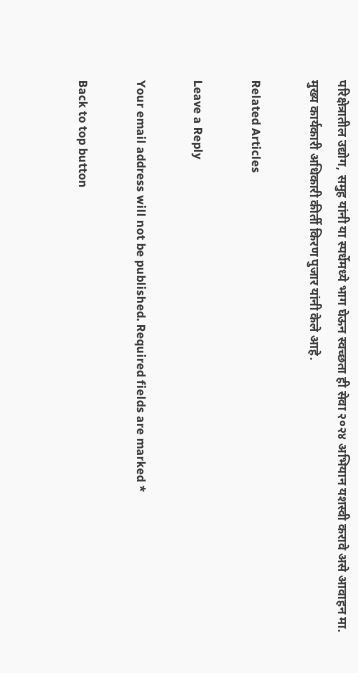परिक्षेत्रातील उद्योग, समुह यांनी या स्पर्धेमध्ये भाग घेऊन स्वच्छता ही सेवा २०२४ अभियान यशस्वी करावे असे आवाहन मा. मुख्य कार्यकारी अधिकारी कीर्ती किरण पुजार यांनी केले आहे.

Related Articles

Leave a Reply

Your email address will not be published. Required fields are marked *

Back to top button